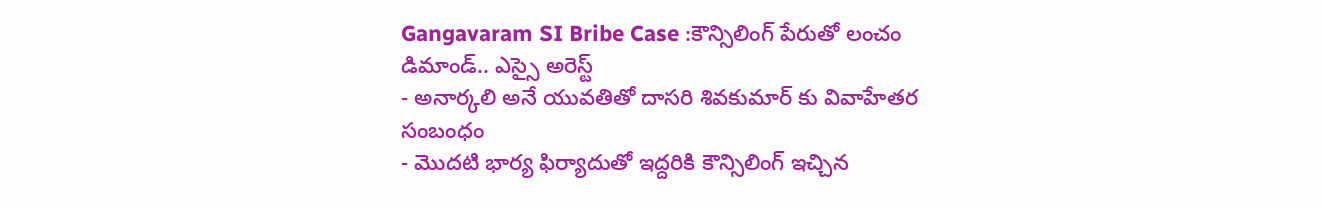Gangavaram SI Bribe Case :కౌన్సిలింగ్ పేరుతో లంచం డిమాండ్.. ఎస్సై అరెస్ట్
- అనార్కలి అనే యువతితో దాసరి శివకుమార్ కు వివాహేతర సంబంధం
- మొదటి భార్య ఫిర్యాదుతో ఇద్దరికి కౌన్సిలింగ్ ఇచ్చిన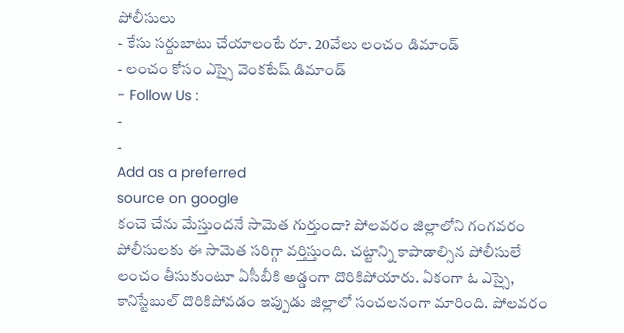పోలీసులు
- కేసు సర్దుబాటు చేయాలంటే రూ. 20వేలు లంచం డిమాండ్
- లంచం కోసం ఎస్సై వెంకటేష్ డిమాండ్
- Follow Us :
-
-
Add as a preferred
source on google
కంచె చేను మేస్తుందనే సామెత గుర్తుందా? పోలవరం జిల్లాలోని గంగవరం పోలీసులకు ఈ సామెత సరిగ్గా వర్తిస్తుంది. చట్టాన్ని కాపాడాల్సిన పోలీసులే లంచం తీసుకుంటూ ఏసీబీకి అడ్డంగా దొరికిపోయారు. ఏకంగా ఓ ఎస్సై, కానిస్టేబుల్ దొరికిపోవడం ఇప్పుడు జిల్లాలో సంచలనంగా మారింది. పోలవరం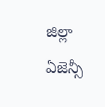జిల్లా ఏజెన్సీ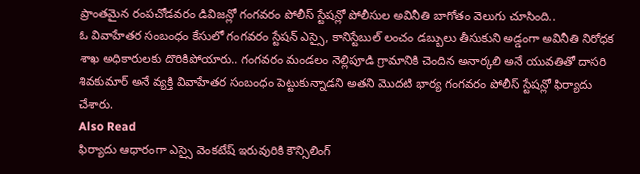ప్రాంతమైన రంపచోడవరం డివిజన్లో గంగవరం పోలీస్ స్టేషన్లో పోలీసుల అవినీతి బాగోతం వెలుగు చూసింది..
ఓ వివాహేతర సంబంధం కేసులో గంగవరం స్టేషన్ ఎస్సై, కానిస్టేబుల్ లంచం డబ్బులు తీసుకుని అడ్డంగా అవినీతి నిరోధక శాఖ అధికారులకు దొరికిపోయారు.. గంగవరం మండలం నెల్లిపూడి గ్రామానికి చెందిన అనార్కలి అనే యువతితో దాసరి శివకుమార్ అనే వ్యక్తి వివాహేతర సంబంధం పెట్టుకున్నాడని అతని మొదటి భార్య గంగవరం పోలీస్ స్టేషన్లో ఫిర్యాదు చేశారు.
Also Read
ఫిర్యాదు ఆధారంగా ఎస్సై వెంకటేష్ ఇరువురికి కౌన్సిలింగ్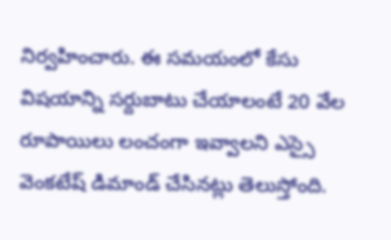నిర్వహించారు. ఈ సమయంలో కేసు విషయాన్ని సర్దుబాటు చేయాలంటే 20 వేల రూపాయిలు లంచంగా ఇవ్వాలని ఎస్సై వెంకటేష్ డిమాండ్ చేసినట్లు తెలుస్తోంది.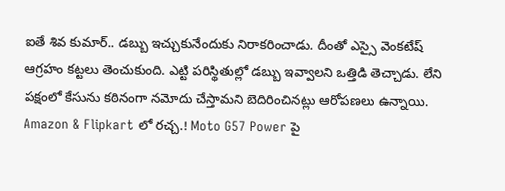ఐతే శివ కుమార్.. డబ్బు ఇచ్చుకునేందుకు నిరాకరించాడు. దీంతో ఎస్సై వెంకటేష్ ఆగ్రహం కట్టలు తెంచుకుంది. ఎట్టి పరిస్థితుల్లో డబ్బు ఇవ్వాలని ఒత్తిడి తెచ్చాడు. లేని పక్షంలో కేసును కఠినంగా నమోదు చేస్తామని బెదిరించినట్లు ఆరోపణలు ఉన్నాయి.
Amazon & Flipkart లో రచ్చ.! Moto G57 Power పై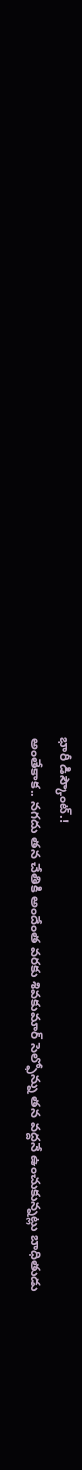భారీ డిస్కౌంట్.!
అంతేకాక.. నగదు తన చేతికి అందేంత వరకు శివకుమార్ సెల్ఫోన్ను తన వద్దనే ఉంచుకున్నట్లు బాధితుడు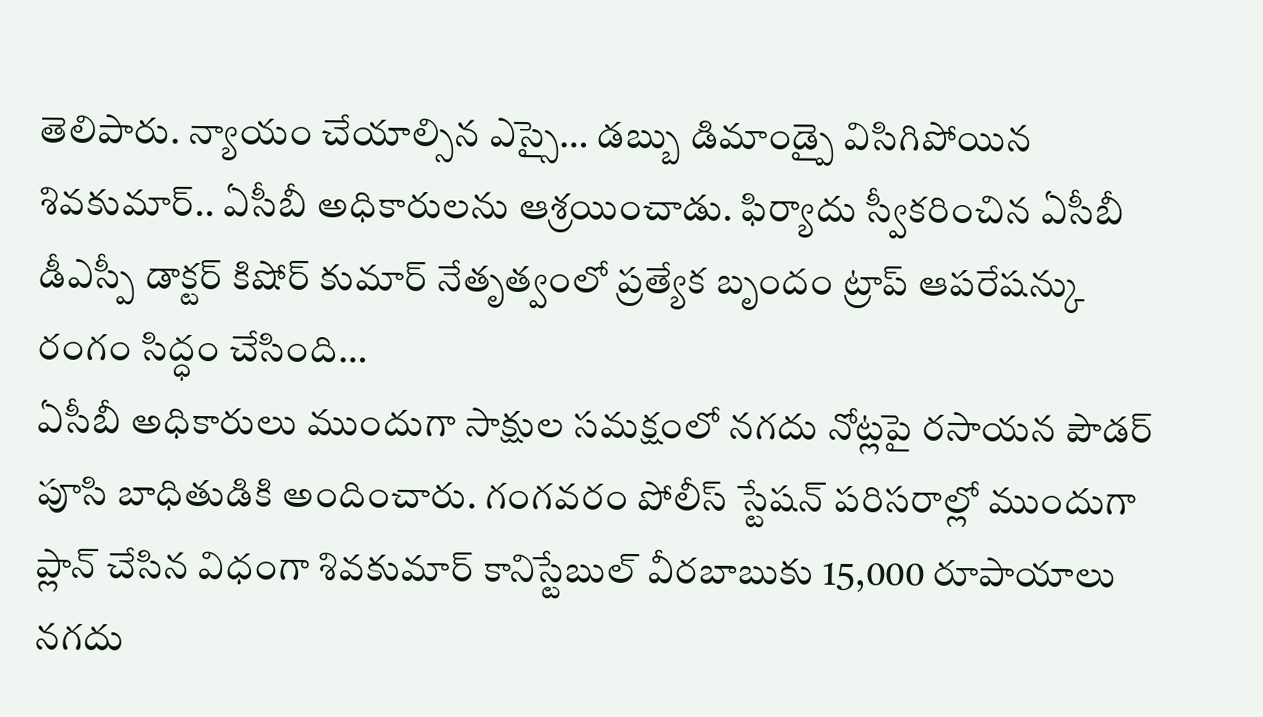తెలిపారు. న్యాయం చేయాల్సిన ఎస్సై… డబ్బు డిమాండ్పై విసిగిపోయిన శివకుమార్.. ఏసీబీ అధికారులను ఆశ్రయించాడు. ఫిర్యాదు స్వీకరించిన ఏసీబీ డీఎస్పీ డాక్టర్ కిషోర్ కుమార్ నేతృత్వంలో ప్రత్యేక బృందం ట్రాప్ ఆపరేషన్కు రంగం సిద్ధం చేసింది…
ఏసీబీ అధికారులు ముందుగా సాక్షుల సమక్షంలో నగదు నోట్లపై రసాయన పౌడర్ పూసి బాధితుడికి అందించారు. గంగవరం పోలీస్ స్టేషన్ పరిసరాల్లో ముందుగా ప్లాన్ చేసిన విధంగా శివకుమార్ కానిస్టేబుల్ వీరబాబుకు 15,000 రూపాయాలు నగదు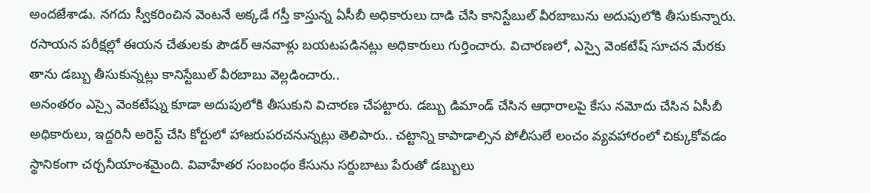అందజేశాడు. నగదు స్వీకరించిన వెంటనే అక్కడే గస్తీ కాస్తున్న ఏసీబీ అధికారులు దాడి చేసి కానిస్టేబుల్ వీరబాబును అదుపులోకి తీసుకున్నారు. రసాయన పరీక్షల్లో ఈయన చేతులకు పౌడర్ ఆనవాళ్లు బయటపడినట్లు అధికారులు గుర్తించారు. విచారణలో, ఎస్సై వెంకటేష్ సూచన మేరకు తాను డబ్బు తీసుకున్నట్లు కానిస్టేబుల్ వీరబాబు వెల్లడించారు..
అనంతరం ఎస్సై వెంకటేష్ను కూడా అదుపులోకి తీసుకుని విచారణ చేపట్టారు. డబ్బు డిమాండ్ చేసిన ఆధారాలపై కేసు నమోదు చేసిన ఏసీబీ అధికారులు, ఇద్దరినీ అరెస్ట్ చేసి కోర్టులో హాజరుపరచనున్నట్లు తెలిపారు.. చట్టాన్ని కాపాడాల్సిన పోలీసులే లంచం వ్యవహారంలో చిక్కుకోవడం స్థానికంగా చర్చనీయాంశమైంది. వివాహేతర సంబంధం కేసును సర్దుబాటు పేరుతో డబ్బులు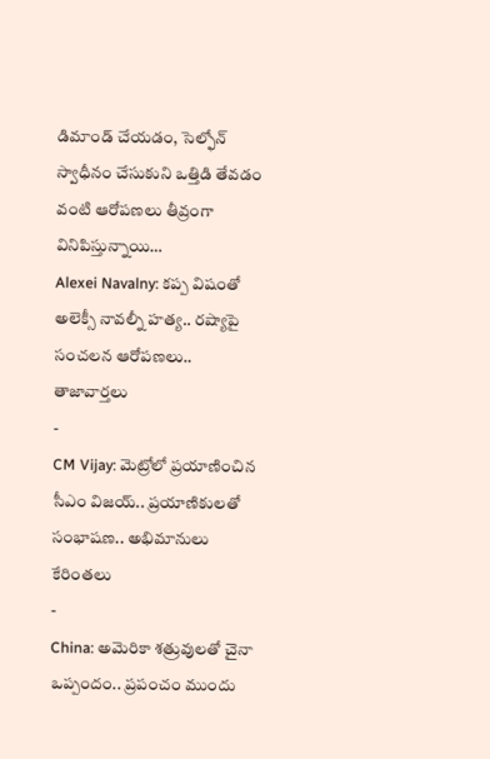డిమాండ్ చేయడం, సెల్ఫోన్ స్వాధీనం చేసుకుని ఒత్తిడి తేవడం వంటి ఆరోపణలు తీవ్రంగా వినిపిస్తున్నాయి…
Alexei Navalny: కప్ప విషంతో అలెక్సీ నావల్నీ హత్య.. రష్యాపై సంచలన ఆరోపణలు..
తాజావార్తలు
-
CM Vijay: మెట్రోలో ప్రయాణించిన సీఎం విజయ్.. ప్రయాణికులతో సంభాషణ.. అభిమానులు కేరింతలు
-
China: అమెరికా శత్రువులతో చైనా ఒప్పందం.. ప్రపంచం ముందు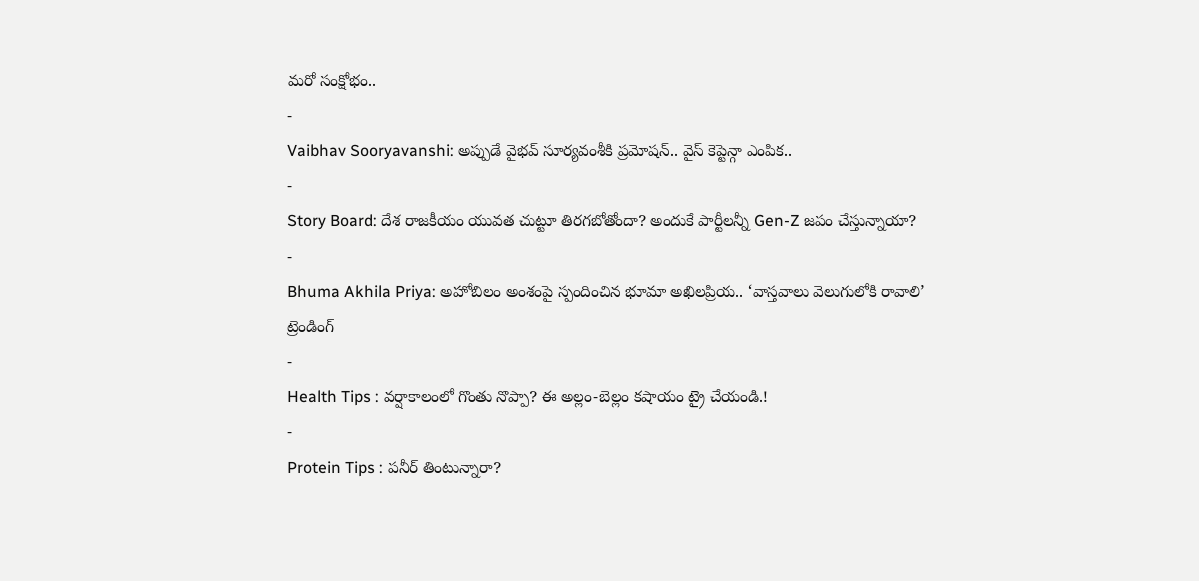మరో సంక్షోభం..
-
Vaibhav Sooryavanshi: అప్పుడే వైభవ్ సూర్యవంశీకి ప్రమోషన్.. వైస్ కెప్టెన్గా ఎంపిక..
-
Story Board: దేశ రాజకీయం యువత చుట్టూ తిరగబోతోందా? అందుకే పార్టీలన్నీ Gen-Z జపం చేస్తున్నాయా?
-
Bhuma Akhila Priya: అహోబిలం అంశంపై స్పందించిన భూమా అఖిలప్రియ.. ‘వాస్తవాలు వెలుగులోకి రావాలి’
ట్రెండింగ్
-
Health Tips : వర్షాకాలంలో గొంతు నొప్పా? ఈ అల్లం-బెల్లం కషాయం ట్రై చేయండి.!
-
Protein Tips : పనీర్ తింటున్నారా?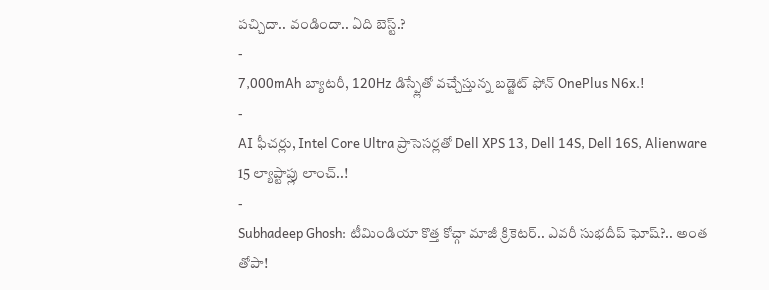పచ్చిదా.. వండిందా.. ఏది బెస్ట్.?
-
7,000mAh బ్యాటరీ, 120Hz డిస్ప్లేతో వచ్చేస్తున్న బడ్జెట్ ఫోన్ OnePlus N6x.!
-
AI ఫీచర్లు, Intel Core Ultra ప్రాసెసర్లతో Dell XPS 13, Dell 14S, Dell 16S, Alienware 15 ల్యాప్టాప్లు లాంచ్..!
-
Subhadeep Ghosh: టీమిండియా కొత్త కోచ్గా మాజీ క్రికెటర్.. ఎవరీ సుభదీప్ ఘోష్?.. అంత తోపా!